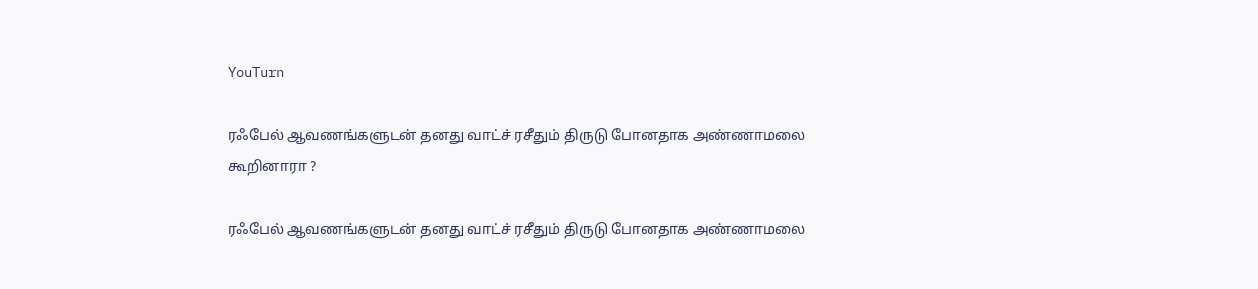YouTurn

ரஃபேல் ஆவணங்களுடன் தனது வாட்ச் ரசீதும் திருடு போனதாக அண்ணாமலை கூறினாரா ?

ரஃபேல் ஆவணங்களுடன் தனது வாட்ச் ரசீதும் திருடு போனதாக அண்ணாமலை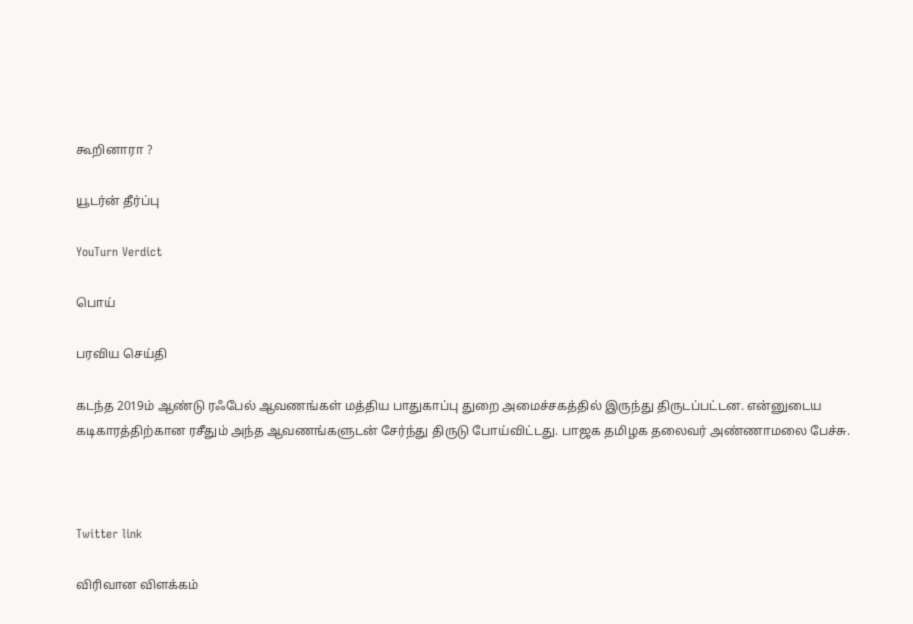கூறினாரா ?

யூடர்ன் தீர்ப்பு

YouTurn Verdict

பொய்

பரவிய செய்தி

கடந்த 2019ம் ஆண்டு ரஃபேல் ஆவணங்கள் மத்திய பாதுகாப்பு துறை அமைச்சகத்தில் இருந்து திருடப்பட்டன. என்னுடைய கடிகாரத்திற்கான ரசீதும் அந்த ஆவணங்களுடன் சேர்ந்து திருடு போய்விட்டது. பாஜக தமிழக தலைவர் அண்ணாமலை பேச்சு.



Twitter link

விரிவான விளக்கம்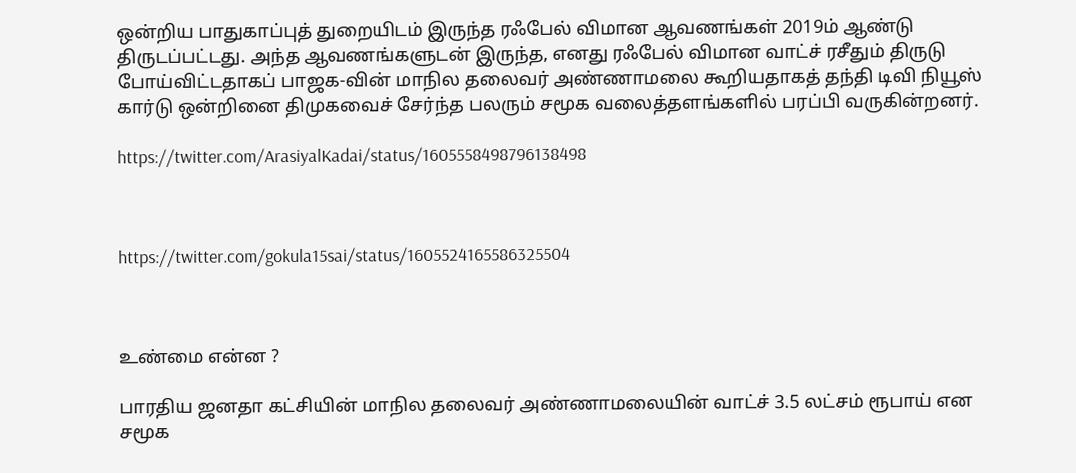ஒன்றிய பாதுகாப்புத் துறையிடம் இருந்த ரஃபேல் விமான ஆவணங்கள் 2019ம் ஆண்டு திருடப்பட்டது. அந்த ஆவணங்களுடன் இருந்த, எனது ரஃபேல் விமான வாட்ச் ரசீதும் திருடு போய்விட்டதாகப் பாஜக-வின் மாநில தலைவர் அண்ணாமலை கூறியதாகத் தந்தி டிவி நியூஸ் கார்டு ஒன்றினை திமுகவைச் சேர்ந்த பலரும் சமூக வலைத்தளங்களில் பரப்பி வருகின்றனர்.

https://twitter.com/ArasiyalKadai/status/1605558498796138498



https://twitter.com/gokula15sai/status/1605524165586325504



உண்மை என்ன ?

பாரதிய ஜனதா கட்சியின் மாநில தலைவர் அண்ணாமலையின் வாட்ச் 3.5 லட்சம் ரூபாய் என சமூக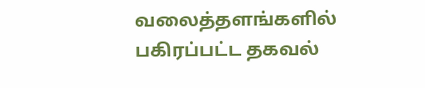வலைத்தளங்களில் பகிரப்பட்ட தகவல்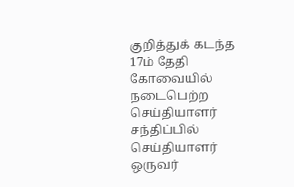குறித்துக் கடந்த 17ம் தேதி கோவையில் நடைபெற்ற செய்தியாளர் சந்திப்பில் செய்தியாளர் ஒருவர்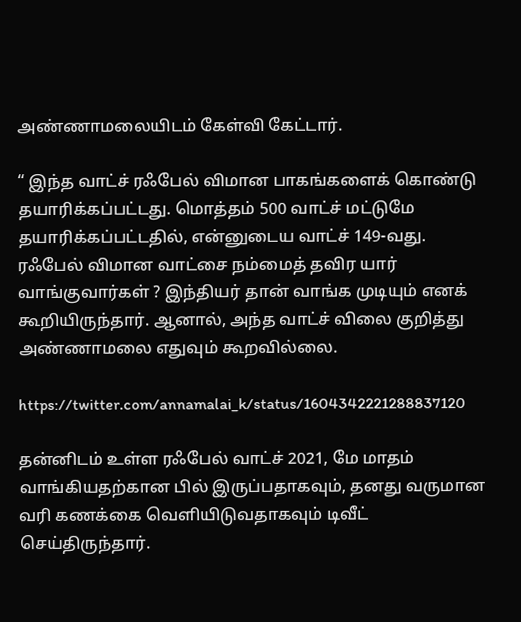அண்ணாமலையிடம் கேள்வி கேட்டார்.

“ இந்த வாட்ச் ரஃபேல் விமான பாகங்களைக் கொண்டு தயாரிக்கப்பட்டது. மொத்தம் 500 வாட்ச் மட்டுமே தயாரிக்கப்பட்டதில், என்னுடைய வாட்ச் 149-வது. ரஃபேல் விமான வாட்சை நம்மைத் தவிர யார் வாங்குவார்கள் ? இந்தியர் தான் வாங்க முடியும் எனக் கூறியிருந்தார். ஆனால், அந்த வாட்ச் விலை குறித்து அண்ணாமலை எதுவும் கூறவில்லை.

https://twitter.com/annamalai_k/status/1604342221288837120

தன்னிடம் உள்ள ரஃபேல் வாட்ச் 2021, மே மாதம் வாங்கியதற்கான பில் இருப்பதாகவும், தனது வருமான வரி கணக்கை வெளியிடுவதாகவும் டிவீட் செய்திருந்தார்.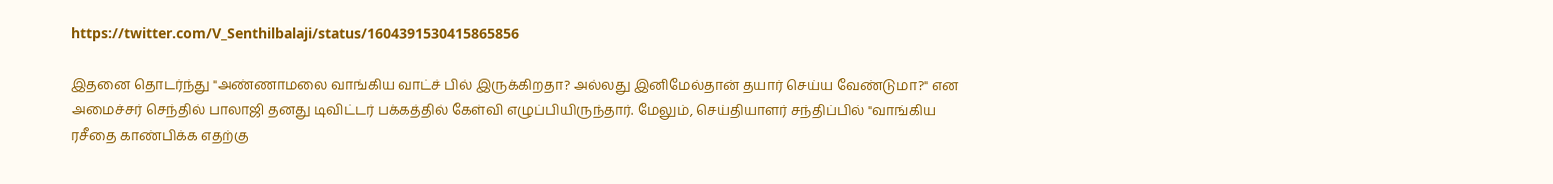https://twitter.com/V_Senthilbalaji/status/1604391530415865856

இதனை தொடர்ந்து "அண்ணாமலை வாங்கிய வாட்ச் பில் இருக்கிறதா? அல்லது இனிமேல்தான் தயார் செய்ய வேண்டுமா?" என அமைச்சர் செந்தில் பாலாஜி தனது டிவிட்டர் பக்கத்தில் கேள்வி எழுப்பியிருந்தார். மேலும், செய்தியாளர் சந்திப்பில் "வாங்கிய ரசீதை காண்பிக்க எதற்கு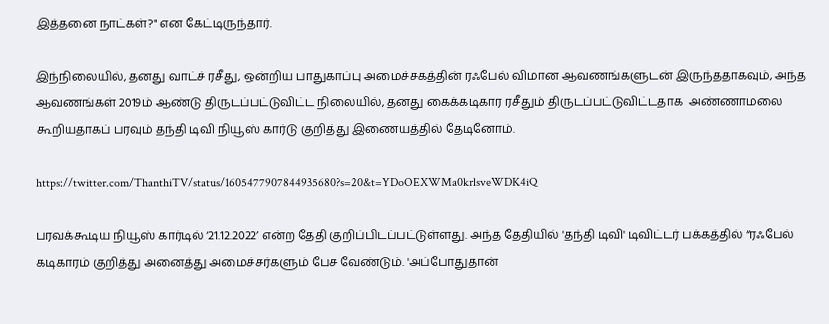இத்தனை நாட்கள்?" என கேட்டிருந்தார்.

இந்நிலையில், தனது வாட்ச் ரசீது, ஒன்றிய பாதுகாப்பு அமைச்சகத்தின் ரஃபேல் விமான ஆவணங்களுடன் இருந்ததாகவும், அந்த ஆவணங்கள் 2019ம் ஆண்டு திருடப்பட்டுவிட்ட நிலையில், தனது கைக்கடிகார ரசீதும் திருடப்பட்டுவிட்டதாக  அண்ணாமலை கூறியதாகப் பரவும் தந்தி டிவி நியூஸ் கார்டு குறித்து இணையத்தில் தேடினோம்.

https://twitter.com/ThanthiTV/status/1605477907844935680?s=20&t=YDoOEXWMa0krlsveWDK4iQ

பரவக்கூடிய நியூஸ் கார்டில் ‘21.12.2022’ என்ற தேதி குறிப்பிடப்பட்டுள்ளது. அந்த தேதியில் 'தந்தி டிவி' டிவிட்டர் பக்கத்தில் “ரஃபேல் கடிகாரம் குறித்து அனைத்து அமைச்சர்களும் பேச வேண்டும். 'அப்போதுதான்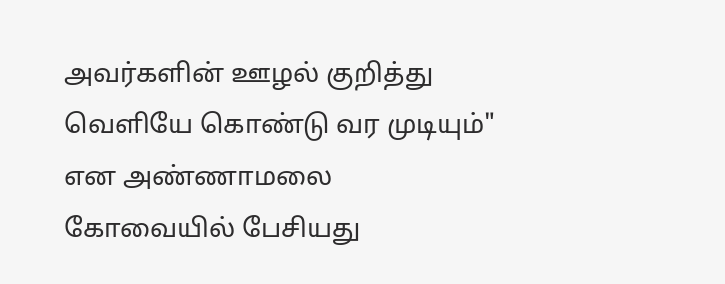அவர்களின் ஊழல் குறித்து வெளியே கொண்டு வர முடியும்" என அண்ணாமலை கோவையில் பேசியது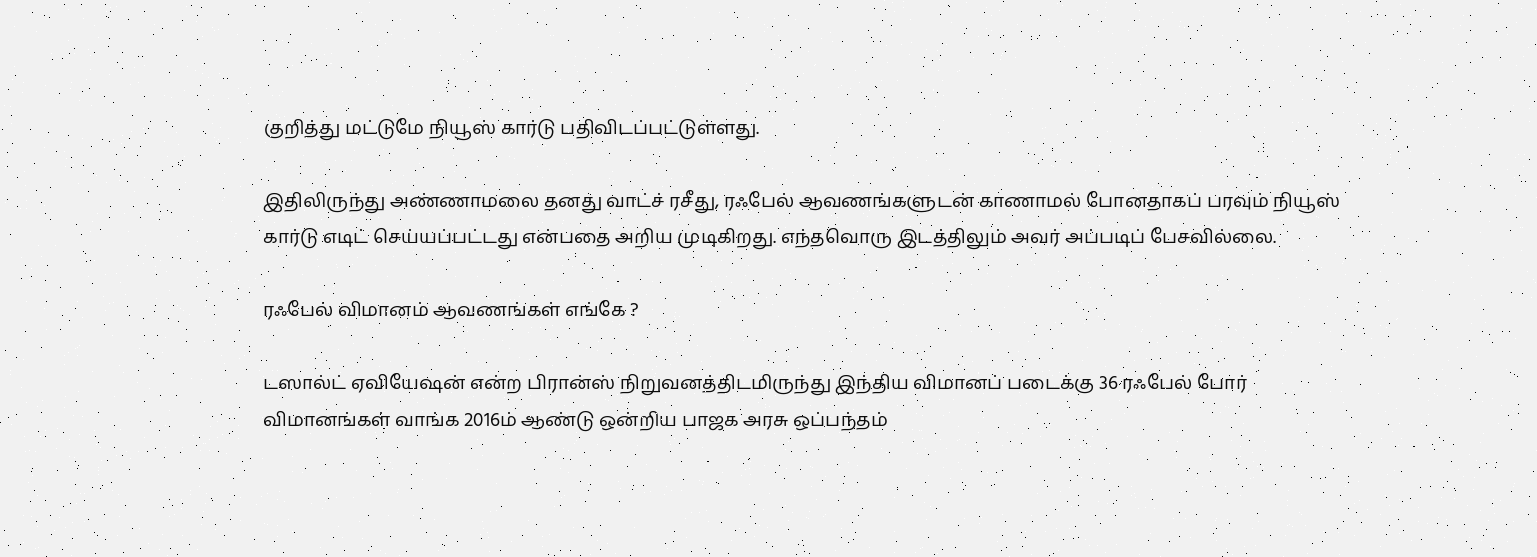குறித்து மட்டுமே நியூஸ் கார்டு பதிவிடப்பட்டுள்ளது.

இதிலிருந்து அண்ணாமலை தனது வாட்ச் ரசீது, ரஃபேல் ஆவணங்களுடன் காணாமல் போனதாகப் பரவும் நியூஸ் கார்டு எடிட் செய்யப்பட்டது என்பதை அறிய முடிகிறது. எந்தவொரு இடத்திலும் அவர் அப்படிப் பேசவில்லை.

ரஃபேல் விமானம் ஆவணங்கள் எங்கே ?

டஸால்ட் ஏவியேஷன் என்ற பிரான்ஸ் நிறுவனத்திடமிருந்து இந்திய விமானப் படைக்கு 36 ரஃபேல் போர் விமானங்கள் வாங்க 2016ம் ஆண்டு ஒன்றிய பாஜக அரசு ஒப்பந்தம்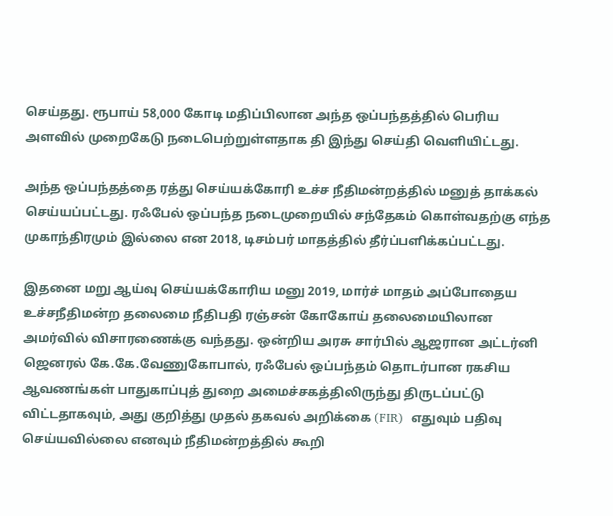செய்தது. ரூபாய் 58,000 கோடி மதிப்பிலான அந்த ஒப்பந்தத்தில் பெரிய அளவில் முறைகேடு நடைபெற்றுள்ளதாக தி இந்து செய்தி வெளியிட்டது.

அந்த ஒப்பந்தத்தை ரத்து செய்யக்கோரி உச்ச நீதிமன்றத்தில் மனுத் தாக்கல் செய்யப்பட்டது. ரஃபேல் ஒப்பந்த நடைமுறையில் சந்தேகம் கொள்வதற்கு எந்த முகாந்திரமும் இல்லை என 2018, டிசம்பர் மாதத்தில் தீர்ப்பளிக்கப்பட்டது.

இதனை மறு ஆய்வு செய்யக்கோரிய மனு 2019, மார்ச் மாதம் அப்போதைய உச்சநீதிமன்ற தலைமை நீதிபதி ரஞ்சன் கோகோய் தலைமையிலான அமர்வில் விசாரணைக்கு வந்தது. ஒன்றிய அரசு சார்பில் ஆஜரான அட்டர்னி ஜெனரல் கே.கே.வேணுகோபால், ரஃபேல் ஒப்பந்தம் தொடர்பான ரகசிய ஆவணங்கள் பாதுகாப்புத் துறை அமைச்சகத்திலிருந்து திருடப்பட்டு விட்டதாகவும், அது குறித்து முதல் தகவல் அறிக்கை (FIR)  எதுவும் பதிவு செய்யவில்லை எனவும் நீதிமன்றத்தில் கூறி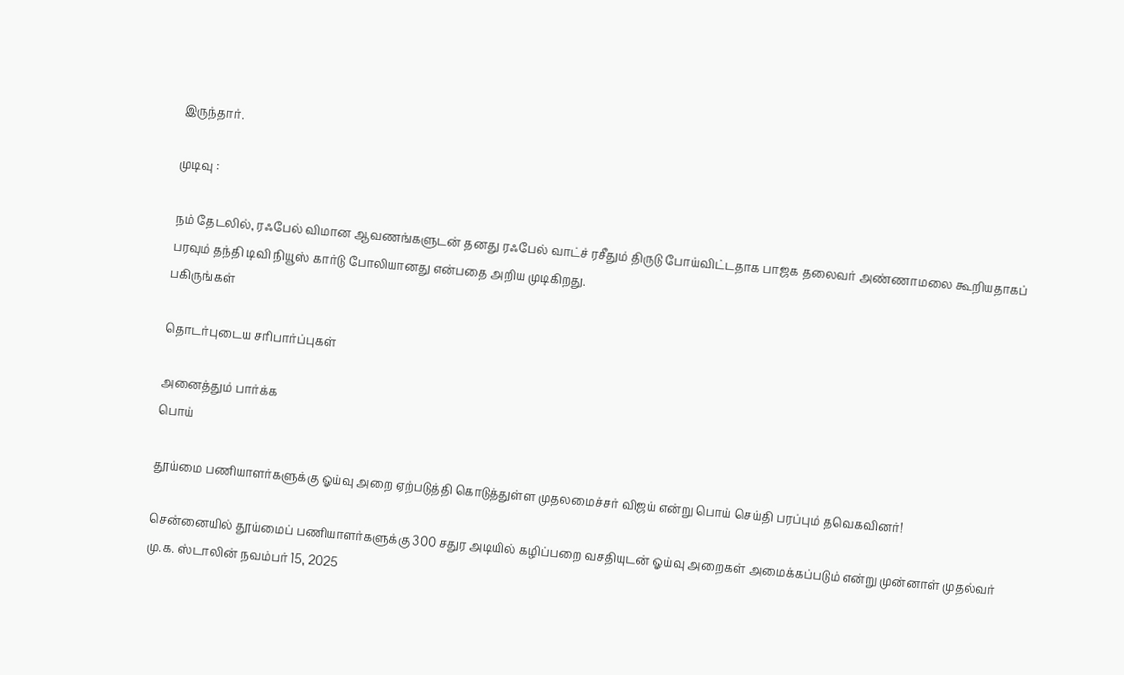இருந்தார்.

முடிவு :

நம் தேடலில், ரஃபேல் விமான ஆவணங்களுடன் தனது ரஃபேல் வாட்ச் ரசீதும் திருடு போய்விட்டதாக பாஜக தலைவர் அண்ணாமலை கூறியதாகப் பரவும் தந்தி டிவி நியூஸ் கார்டு போலியானது என்பதை அறிய முடிகிறது.
பகிருங்கள்

தொடர்புடைய சரிபார்ப்புகள்

அனைத்தும் பார்க்க
பொய்

தூய்மை பணியாளர்களுக்கு ஓய்வு அறை ஏற்படுத்தி கொடுத்துள்ள முதலமைச்சர் விஜய் என்று பொய் செய்தி பரப்பும் தவெகவினர்!

சென்னையில் தூய்மைப் பணியாளர்களுக்கு 300 சதுர அடியில் கழிப்பறை வசதியுடன் ஓய்வு அறைகள் அமைக்கப்படும் என்று முன்னாள் முதல்வர் மு.க. ஸ்டாலின் நவம்பர் 15, 2025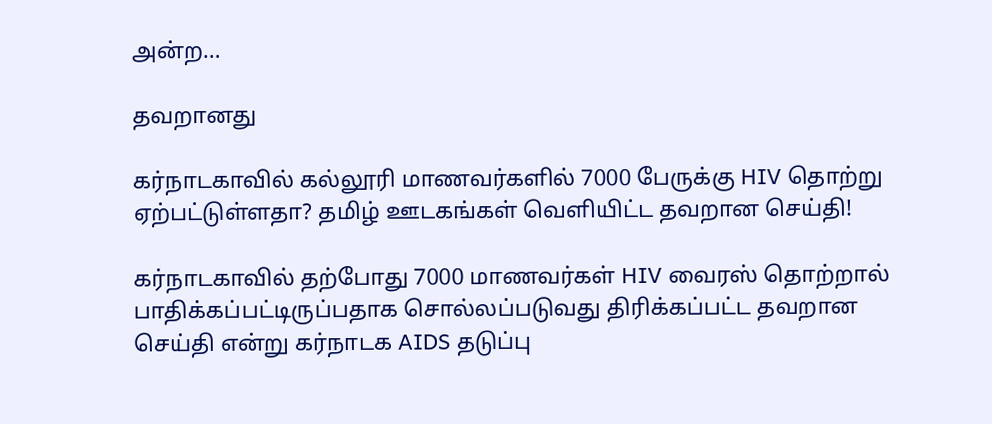அன்ற…

தவறானது

கர்நாடகாவில் கல்லூரி மாணவர்களில் 7000 பேருக்கு HIV தொற்று ஏற்பட்டுள்ளதா? தமிழ் ஊடகங்கள் வெளியிட்ட தவறான செய்தி!

கர்நாடகாவில் தற்போது 7000 மாணவர்கள் HIV வைரஸ் தொற்றால் பாதிக்கப்பட்டிருப்பதாக சொல்லப்படுவது திரிக்கப்பட்ட தவறான செய்தி என்று கர்நாடக AIDS தடுப்பு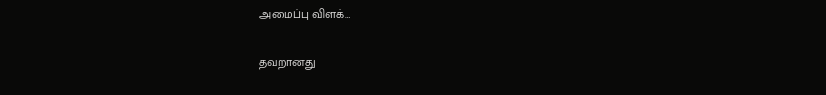அமைப்பு விளக்…

தவறானது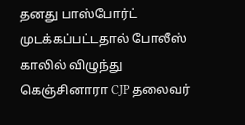தனது பாஸ்போர்ட் முடக்கப்பட்டதால் போலீஸ் காலில் விழுந்து கெஞ்சினாரா CJP தலைவர்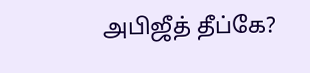அபிஜீத் தீப்கே?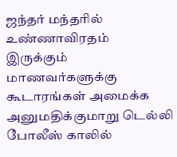ஜந்தர் மந்தரில் உண்ணாவிரதம் இருக்கும் மாணவர்களுக்கு கூடாரங்கள் அமைக்க அனுமதிக்குமாறு டெல்லி போலீஸ் காலில்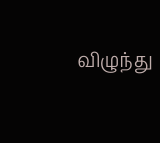விழுந்து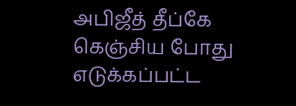அபிஜீத் தீப்கே கெஞ்சிய போது எடுக்கப்பட்ட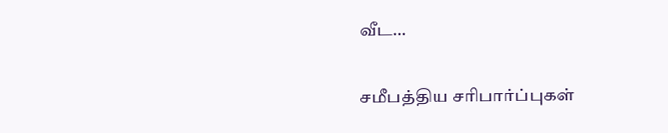வீட…

சமீபத்திய சரிபார்ப்புகள்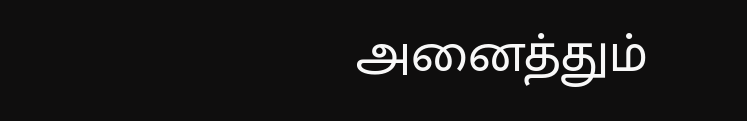அனைத்தும்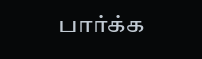பார்க்க